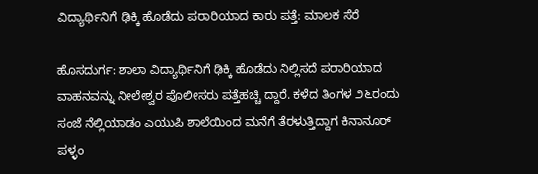ವಿದ್ಯಾರ್ಥಿನಿಗೆ ಢಿಕ್ಕಿ ಹೊಡೆದು ಪರಾರಿಯಾದ ಕಾರು ಪತ್ತೆ: ಮಾಲಕ ಸೆರೆ

ಹೊಸದುರ್ಗ: ಶಾಲಾ ವಿದ್ಯಾರ್ಥಿನಿಗೆ ಢಿಕ್ಕಿ ಹೊಡೆದು ನಿಲ್ಲಿಸದೆ ಪರಾರಿಯಾದ ವಾಹನವನ್ನು ನೀಲೇಶ್ವರ ಪೊಲೀಸರು ಪತ್ತೆಹಚ್ಚಿ ದ್ದಾರೆ. ಕಳೆದ ತಿಂಗಳ ೨೬ರಂದು ಸಂಜೆ ನೆಲ್ಲಿಯಾಡಂ ಎಯುಪಿ ಶಾಲೆಯಿಂದ ಮನೆಗೆ ತೆರಳುತ್ತಿದ್ದಾಗ ಕಿನಾನೂರ್ ಪಳ್ಳಂ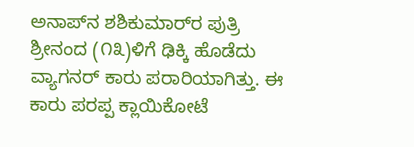ಅನಾಪ್‌ನ ಶಶಿಕುಮಾರ್‌ರ ಪುತ್ರಿ ಶ್ರೀನಂದ (೧೩)ಳಿಗೆ ಢಿಕ್ಕಿ ಹೊಡೆದು ವ್ಯಾಗನರ್ ಕಾರು ಪರಾರಿಯಾಗಿತ್ತು. ಈ ಕಾರು ಪರಪ್ಪ ಕ್ಲಾಯಿಕೋಟೆ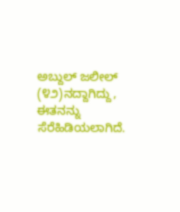ಅಬ್ದುಲ್ ಜಲೀಲ್ (೪೨)ನದ್ದಾಗಿದ್ದು, ಈತನನ್ನು ಸೆರೆಹಿಡಿಯಲಾಗಿದೆ.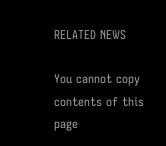RELATED NEWS

You cannot copy contents of this page